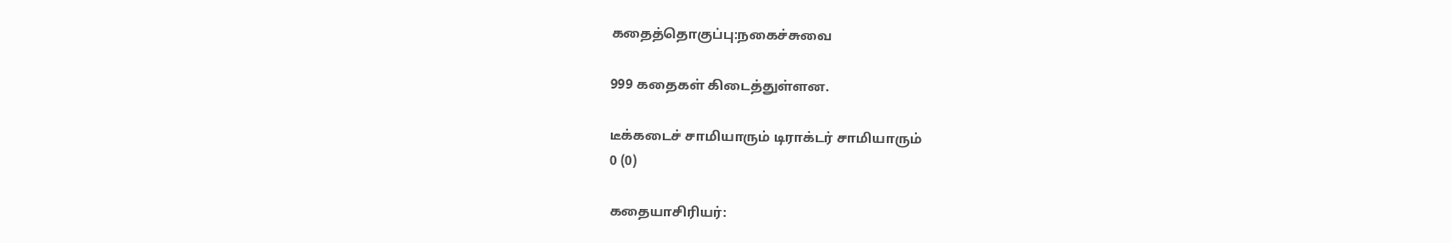கதைத்தொகுப்பு:நகைச்சுவை

999 கதைகள் கிடைத்துள்ளன.

டீக்கடைச் சாமியாரும் டிராக்டர் சாமியாரும்
0 (0)

கதையாசிரியர்: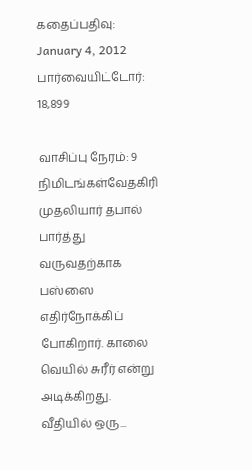கதைப்பதிவு: January 4, 2012
பார்வையிட்டோர்: 18,899

வாசிப்பு நேரம்: 9 நிமிடங்கள்வேதகிரி முதலியார் தபால் பார்த்து வருவதற்காக பஸ்ஸை எதிர்நோக்கிப் போகிறார். காலை வெயில் சுரீர் என்று அடிக்கிறது. வீதியில் ஒரு...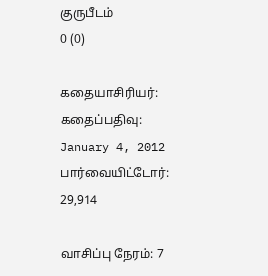குருபீடம்
0 (0)

கதையாசிரியர்:
கதைப்பதிவு: January 4, 2012
பார்வையிட்டோர்: 29,914

வாசிப்பு நேரம்: 7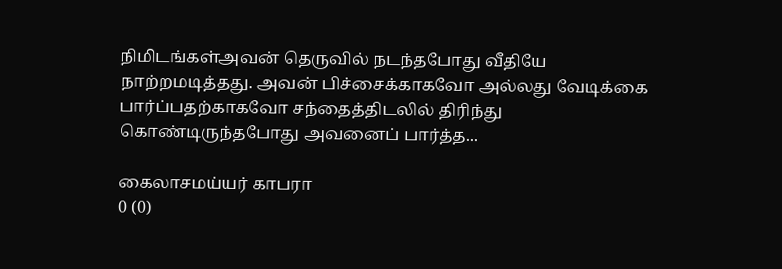நிமிடங்கள்அவன் தெருவில் நடந்தபோது வீதியே நாற்றமடித்தது. அவன் பிச்சைக்காகவோ அல்லது வேடிக்கை பார்ப்பதற்காகவோ சந்தைத்திடலில் திரிந்து கொண்டிருந்தபோது அவனைப் பார்த்த...

கைலாசமய்யர் காபரா
0 (0)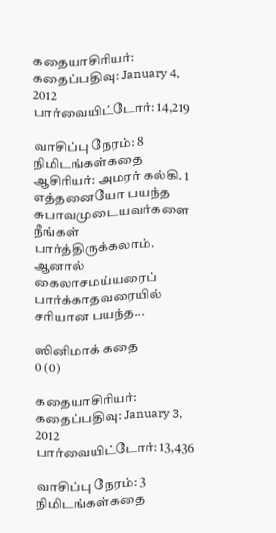கதையாசிரியர்:
கதைப்பதிவு: January 4, 2012
பார்வையிட்டோர்: 14,219

வாசிப்பு நேரம்: 8 நிமிடங்கள்கதை ஆசிரியர்: அமரர் கல்கி. 1      எத்தனையோ பயந்த சுபாவமுடையவர்களை நீங்கள் பார்த்திருக்கலாம். ஆனால் கைலாசமய்யரைப் பார்க்காதவரையில் சரியான பயந்த...

ஸினிமாக் கதை
0 (0)

கதையாசிரியர்:
கதைப்பதிவு: January 3, 2012
பார்வையிட்டோர்: 13,436

வாசிப்பு நேரம்: 3 நிமிடங்கள்கதை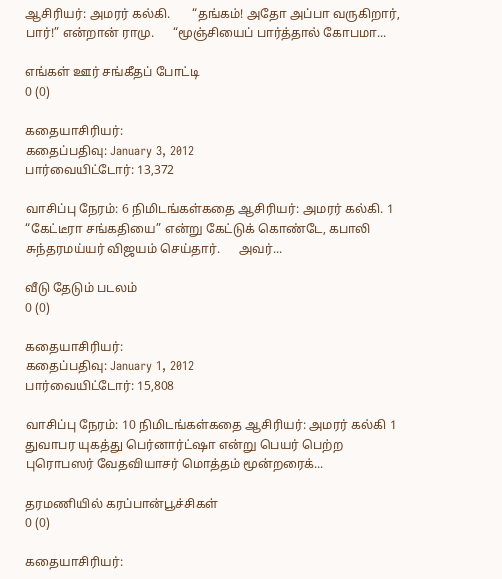ஆசிரியர்: அமரர் கல்கி.       “தங்கம்! அதோ அப்பா வருகிறார், பார்!” என்றான் ராமு.      “மூஞ்சியைப் பார்த்தால் கோபமா...

எங்கள் ஊர் சங்கீதப் போட்டி
0 (0)

கதையாசிரியர்:
கதைப்பதிவு: January 3, 2012
பார்வையிட்டோர்: 13,372

வாசிப்பு நேரம்: 6 நிமிடங்கள்கதை ஆசிரியர்: அமரர் கல்கி. 1      “கேட்டீரா சங்கதியை” என்று கேட்டுக் கொண்டே, கபாலி சுந்தரமய்யர் விஜயம் செய்தார்.      அவர்...

வீடு தேடும் படலம்
0 (0)

கதையாசிரியர்:
கதைப்பதிவு: January 1, 2012
பார்வையிட்டோர்: 15,808

வாசிப்பு நேரம்: 10 நிமிடங்கள்கதை ஆசிரியர்: அமரர் கல்கி 1      துவாபர யுகத்து பெர்னார்ட்ஷா என்று பெயர் பெற்ற புரொபஸர் வேதவியாசர் மொத்தம் மூன்றரைக்...

தரமணியில் கரப்பான்பூச்சிகள்
0 (0)

கதையாசிரியர்: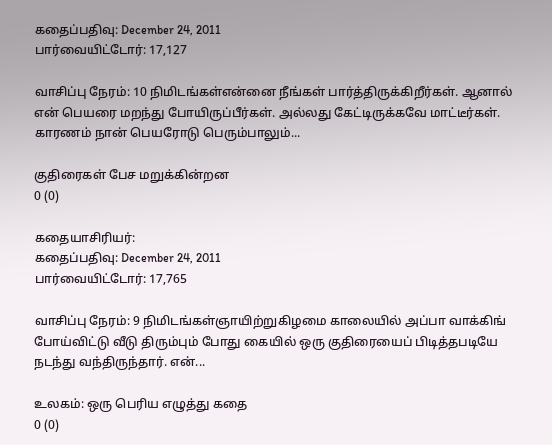கதைப்பதிவு: December 24, 2011
பார்வையிட்டோர்: 17,127

வாசிப்பு நேரம்: 10 நிமிடங்கள்என்னை நீங்கள் பார்த்திருக்கிறீர்கள். ஆனால் என் பெயரை மறந்து போயிருப்பீர்கள். அல்லது கேட்டிருக்கவே மாட்டீர்கள். காரணம் நான் பெயரோடு பெரும்பாலும்...

குதிரைகள் பேச மறுக்கின்றன
0 (0)

கதையாசிரியர்:
கதைப்பதிவு: December 24, 2011
பார்வையிட்டோர்: 17,765

வாசிப்பு நேரம்: 9 நிமிடங்கள்ஞாயிற்றுகிழமை காலையில் அப்பா வாக்கிங் போய்விட்டு வீடு திரும்பும் போது கையில் ஒரு குதிரையைப் பிடித்தபடியே நடந்து வந்திருந்தார். என்...

உலகம்: ஒரு பெரிய எழுத்து கதை
0 (0)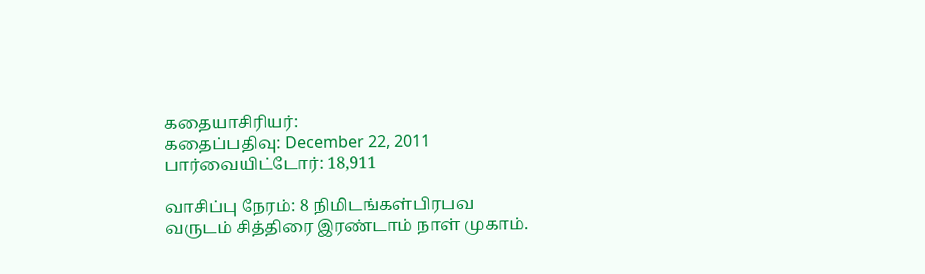கதையாசிரியர்:
கதைப்பதிவு: December 22, 2011
பார்வையிட்டோர்: 18,911

வாசிப்பு நேரம்: 8 நிமிடங்கள்பிரபவ வருடம் சித்திரை இரண்டாம் நாள் முகாம்.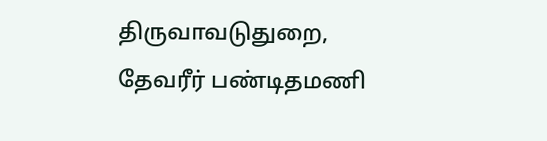திருவாவடுதுறை, தேவரீர் பண்டிதமணி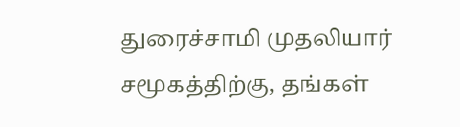துரைச்சாமி முதலியார் சமூகத்திற்கு, தங்கள்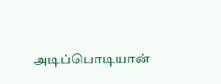அடிப்பொடியான்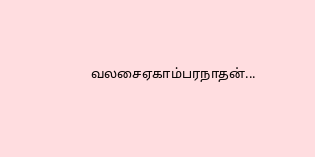வலசைஏகாம்பரநாதன்...